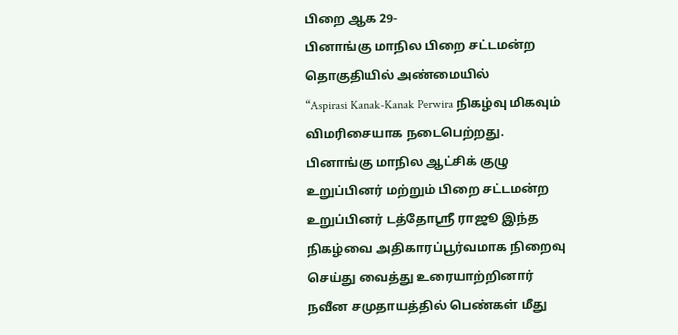பிறை ஆக 29-
பினாங்கு மாநில பிறை சட்டமன்ற தொகுதியில் அண்மையில்
“Aspirasi Kanak-Kanak Perwira நிகழ்வு மிகவும் விமரிசையாக நடைபெற்றது.
பினாங்கு மாநில ஆட்சிக் குழு உறுப்பினர் மற்றும் பிறை சட்டமன்ற உறுப்பினர் டத்தோஸ்ரீ ராஜூ இந்த நிகழ்வை அதிகாரப்பூர்வமாக நிறைவு செய்து வைத்து உரையாற்றினார்
நவீன சமுதாயத்தில் பெண்கள் மீது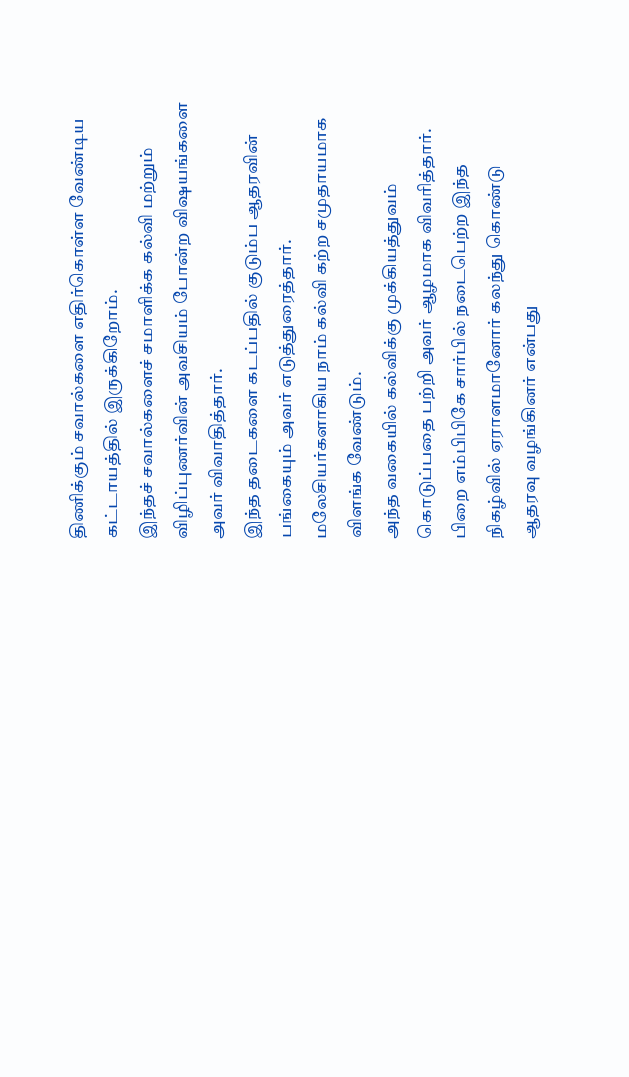திணிக்கும் சவால்களை எதிர்கொள்ள வேண்டிய கட்டாயத்தில் இருக்கிறோம்.
இந்தச் சவால்களைச் சமாளிக்க கல்வி மற்றும் விழிப்புணர்வின் அவசியம் போன்ற விஷயங்களை அவர் விவாதித்தார்.
இந்த தடைகளை கடப்பதில் குடும்ப ஆதரவின் பங்கையும் அவர் எடுத்துரைத்தார்.
மலேசியர்களாகிய நாம் கல்வி கற்ற சமுதாயமாக விளங்க வேண்டும்.
அந்த வகையில் கல்விக்கு முக்கியத்துவம் கொடுப்பதை பற்றி அவர் ஆழமாக விவரித்தார்.
பிறை எம்பிபிகே சார்பில் நடைபெற்ற இந்த நிகழ்வில் ஏராளமானோர் கலந்து கொண்டு ஆதரவு வழங்கினர் என்பது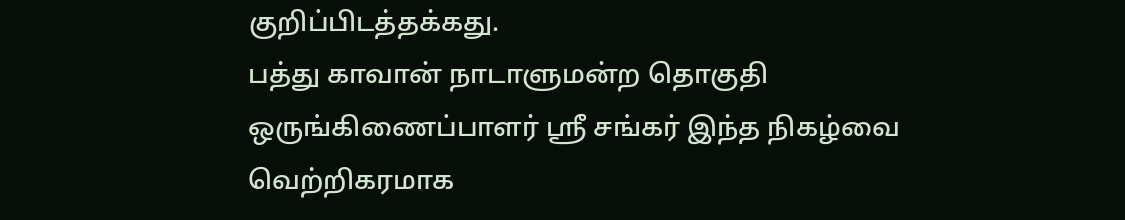குறிப்பிடத்தக்கது.
பத்து காவான் நாடாளுமன்ற தொகுதி ஒருங்கிணைப்பாளர் ஸ்ரீ சங்கர் இந்த நிகழ்வை வெற்றிகரமாக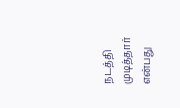நடத்தி முடித்தார் என்பது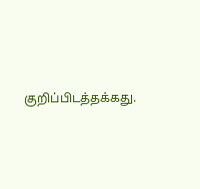குறிப்பிடத்தக்கது.